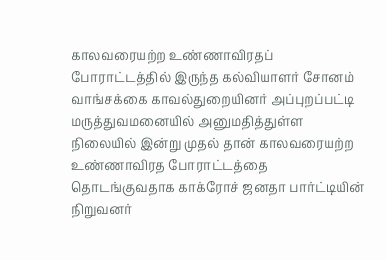காலவரையற்ற உண்ணாவிரதப் போராட்டத்தில் இருந்த கல்வியாளர் சோனம் வாங்சக்கை காவல்துறையினர் அப்புறப்பட்டி மருத்துவமனையில் அனுமதித்துள்ள நிலையில் இன்று முதல் தான் காலவரையற்ற உண்ணாவிரத போராட்டத்தை தொடங்குவதாக காக்ரோச் ஜனதா பார்ட்டியின் நிறுவனர்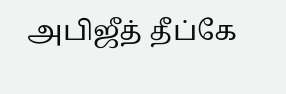அபிஜீத் தீப்கே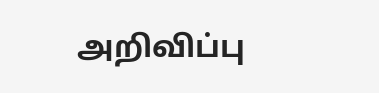அறிவிப்பு